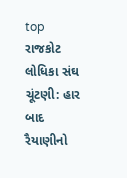top
રાજકોટ લોધિકા સંઘ ચૂંટણી: હાર બાદ રૈયાણીનો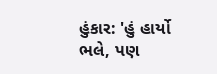હુંકાર: 'હું હાર્યો ભલે, પણ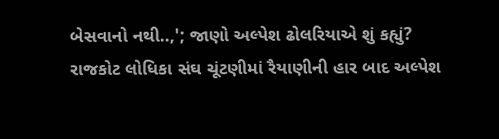બેસવાનો નથી..,'; જાણો અલ્પેશ ઢોલરિયાએ શું કહ્યું?
રાજકોટ લોધિકા સંઘ ચૂંટણીમાં રૈયાણીની હાર બાદ અલ્પેશ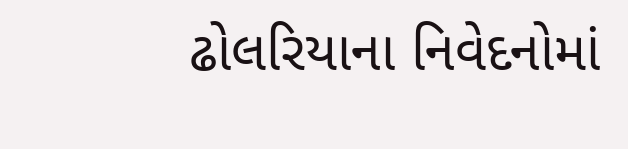ઢોલરિયાના નિવેદનોમાં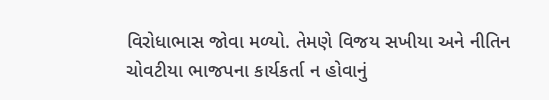વિરોધાભાસ જોવા મળ્યો. તેમણે વિજય સખીયા અને નીતિન ચોવટીયા ભાજપના કાર્યકર્તા ન હોવાનું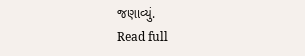જણાવ્યું.
Read full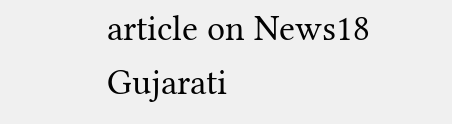article on News18 Gujarati